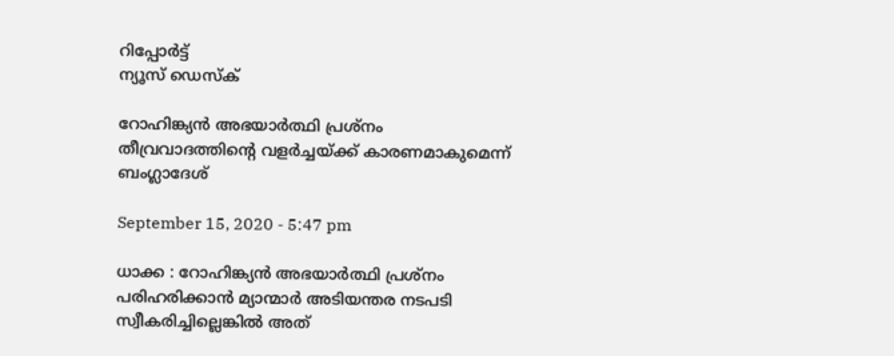റിപ്പോര്‍ട്ട്
ന്യൂസ് ഡെസ്ക്

റോഹിങ്ക്യൻ അഭയാർത്ഥി പ്രശ്നം തീവ്രവാദത്തിൻ്റെ വളർച്ചയ്ക്ക് കാരണമാകുമെന്ന് ബംഗ്ലാദേശ്

September 15, 2020 - 5:47 pm

ധാക്ക : റോഹിങ്ക്യൻ അഭയാർത്ഥി പ്രശ്നം പരിഹരിക്കാൻ മ്യാന്മാർ അടിയന്തര നടപടി സ്വീകരിച്ചില്ലെങ്കിൽ അത്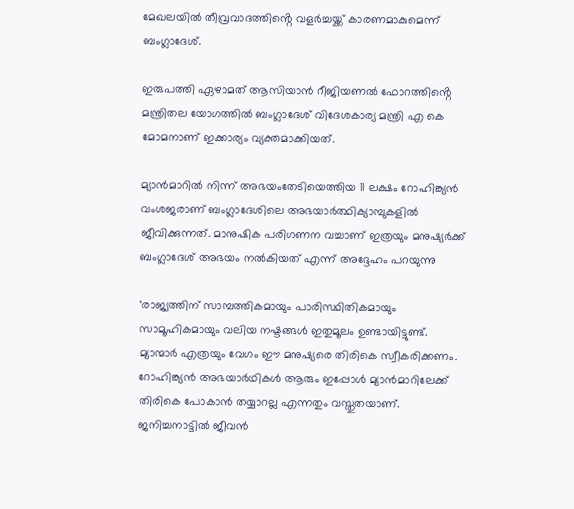മേഖലയിൽ തീവ്രവാദത്തിൻ്റെ വളർച്ചയ്ക്ക് കാരണമാകുമെന്ന് ബംഗ്ലാദേശ്.

ഇരുപത്തി ഏഴാമത് ആസിയാൻ റീജിയണൽ ഫോറത്തിൻ്റെ മന്ത്രിതല യോഗത്തിൽ ബംഗ്ലാദേശ് വിദേശകാര്യ മന്ത്രി എ കെ മോമനാണ് ഇക്കാര്യം വ്യക്തമാക്കിയത്.

മ്യാൻമാറിൽ നിന്ന് അഭയംതേടിയെത്തിയ 11 ലക്ഷം റോഹിങ്ക്യൻ വംശജരാണ് ബംഗ്ലാദേശിലെ അഭയാർത്ഥിക്യാമ്പുകളിൽ ജീവിക്കുന്നത്. മാനുഷിക പരിഗണന വച്ചാണ് ഇത്രയും മനുഷ്യർക്ക് ബംഗ്ലാദേശ് അഭയം നൽകിയത് എന്ന് അദ്ദേഹം പറയുന്നു

‘രാജ്യത്തിന് സാമ്പത്തികമായും പാരിസ്ഥിതികമായും സാമൂഹികമായും വലിയ നഷ്ടങ്ങൾ ഇതുമൂലം ഉണ്ടായിട്ടുണ്ട്. മ്യാന്മാർ എത്രയും വേഗം ഈ മനുഷ്യരെ തിരികെ സ്വീകരിക്കണം. റോഹിങ്ക്യൻ അഭയാർഥികൾ ആരും ഇപ്പോൾ മ്യാൻമാറിലേക്ക് തിരികെ പോകാൻ തയ്യാറല്ല എന്നതും വസ്തുതയാണ്. ജനിച്ചനാട്ടിൽ ജീവൻ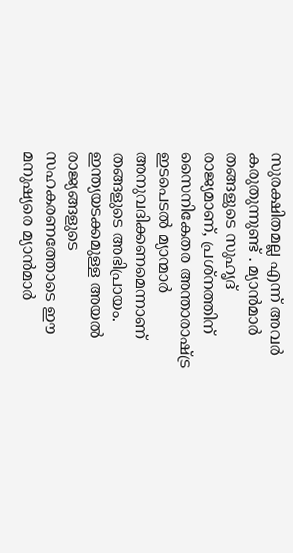സുരക്ഷിതമല്ല എന്ന് അവർ കരുതുന്നുണ്ട് . മ്യാൻമാർ തങ്ങളുടെ സുഹൃദ് രാജ്യമാണ്, പ്രശ്നത്തിന് സൈനികേതര അന്താരാഷ്ട്ര ഇടപെടൽ മ്യാന്മാർ അനുവദിക്കണമെന്നാണ് തങ്ങളുടെ അഭിപ്രായം. ഇന്ത്യയടക്കമുള്ള അയൽ രാജ്യങ്ങളുടെ സഹകരണത്തോടെ ഈ മനുഷ്യരെ മ്യാൻമാർ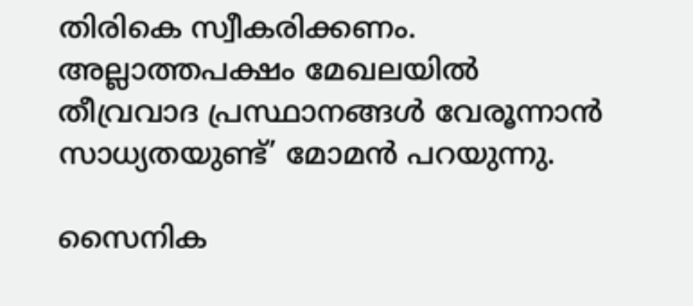തിരികെ സ്വീകരിക്കണം. അല്ലാത്തപക്ഷം മേഖലയിൽ തീവ്രവാദ പ്രസ്ഥാനങ്ങൾ വേരൂന്നാൻ സാധ്യതയുണ്ട്’ മോമൻ പറയുന്നു.

സൈനിക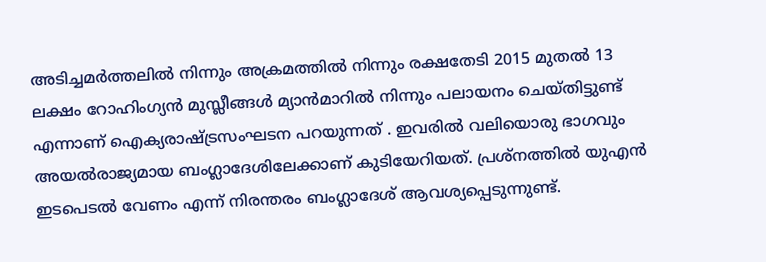അടിച്ചമർത്തലിൽ നിന്നും അക്രമത്തിൽ നിന്നും രക്ഷതേടി 2015 മുതൽ 13 ലക്ഷം റോഹിംഗ്യൻ മുസ്ലീങ്ങൾ മ്യാൻമാറിൽ നിന്നും പലായനം ചെയ്തിട്ടുണ്ട് എന്നാണ് ഐക്യരാഷ്ട്രസംഘടന പറയുന്നത് . ഇവരിൽ വലിയൊരു ഭാഗവും അയൽരാജ്യമായ ബംഗ്ലാദേശിലേക്കാണ് കുടിയേറിയത്. പ്രശ്നത്തിൽ യുഎൻ ഇടപെടൽ വേണം എന്ന് നിരന്തരം ബംഗ്ലാദേശ് ആവശ്യപ്പെടുന്നുണ്ട്.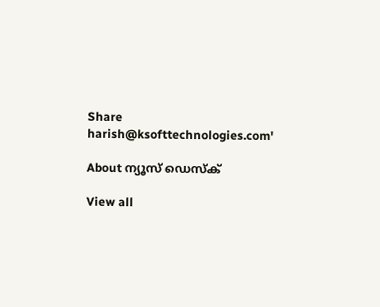Share
harish@ksofttechnologies.com'

About ന്യൂസ് ഡെസ്ക്

View all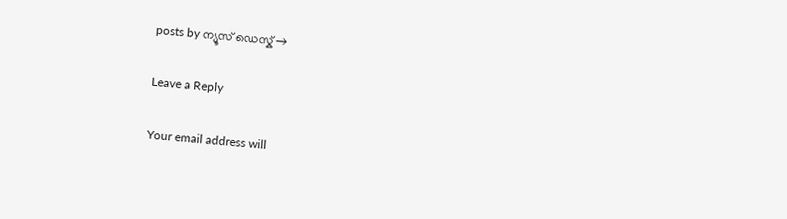posts by ന്യൂസ് ഡെസ്ക് →

Leave a Reply

Your email address will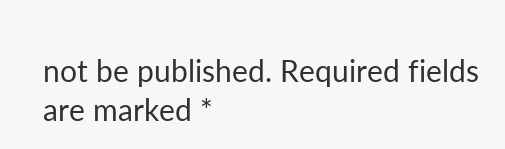not be published. Required fields are marked *